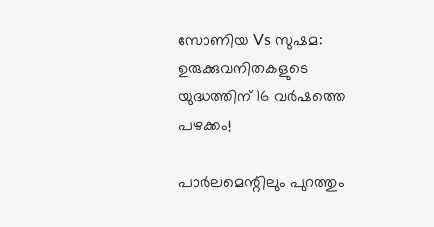സോണിയ Vs സുഷമ: ഉരുക്കുവനിതകളുടെ യുദ്ധത്തിന് 16 വര്‍ഷത്തെ പഴക്കം!

പാര്‍ലമെന്റിലും പുറത്തും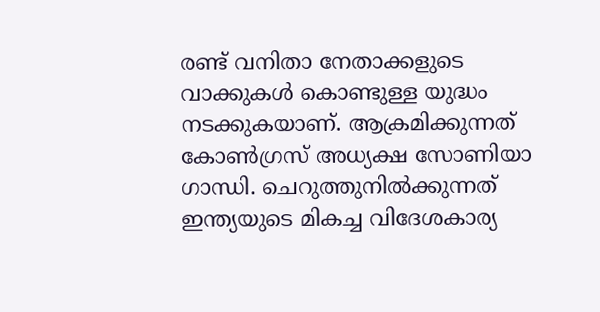രണ്ട് വനിതാ നേതാക്കളുടെ വാക്കുകള്‍ കൊണ്ടുള്ള യുദ്ധം നടക്കുകയാണ്. ആക്രമിക്കുന്നത് കോണ്‍ഗ്രസ് അധ്യക്ഷ സോണിയാ ഗാന്ധി. ചെറുത്തുനില്‍ക്കുന്നത് ഇന്ത്യയുടെ മികച്ച വിദേശകാര്യ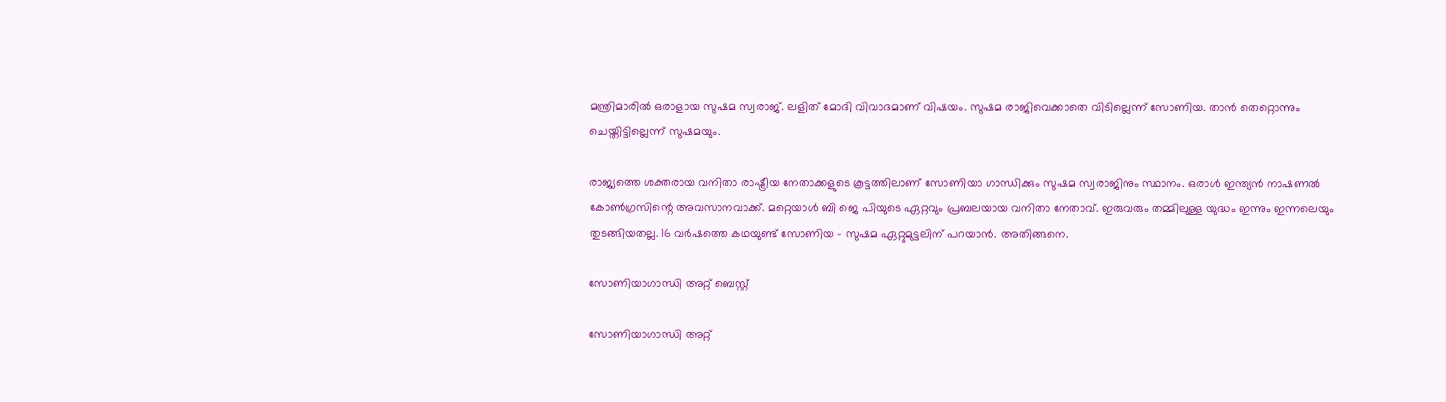മന്ത്രിമാരില്‍ ഒരാളായ സുഷമ സ്വരാജ്. ലളിത് മോദി വിവാദമാണ് വിഷയം. സുഷമ രാജിവെക്കാതെ വിടില്ലെന്ന് സോണിയ. താന്‍ തെറ്റൊന്നും ചെയ്തിട്ടില്ലെന്ന് സുഷമയും.

രാജ്യത്തെ ശക്തരായ വനിതാ രാഷ്ട്രീയ നേതാക്കളുടെ കൂട്ടത്തിലാണ് സോണിയാ ഗാന്ധിക്കും സുഷമ സ്വരാജിനും സ്ഥാനം. ഒരാള്‍ ഇന്ത്യന്‍ നാഷണല്‍ കോണ്‍ഗ്രസിന്റെ അവസാനവാക്ക്. മറ്റെയാള്‍ ബി ജെ പിയുടെ ഏറ്റവും പ്രബലയായ വനിതാ നേതാവ്. ഇരുവരും തമ്മിലുള്ള യുദ്ധം ഇന്നും ഇന്നലെയും തുടങ്ങിയതല്ല. 16 വര്‍ഷത്തെ കഥയുണ്ട് സോണിയ - സുഷമ ഏറ്റുമുട്ടലിന് പറയാന്‍. അതിങ്ങനെ.

സോണിയാഗാന്ധി അറ്റ് ബെസ്റ്റ്

സോണിയാഗാന്ധി അറ്റ്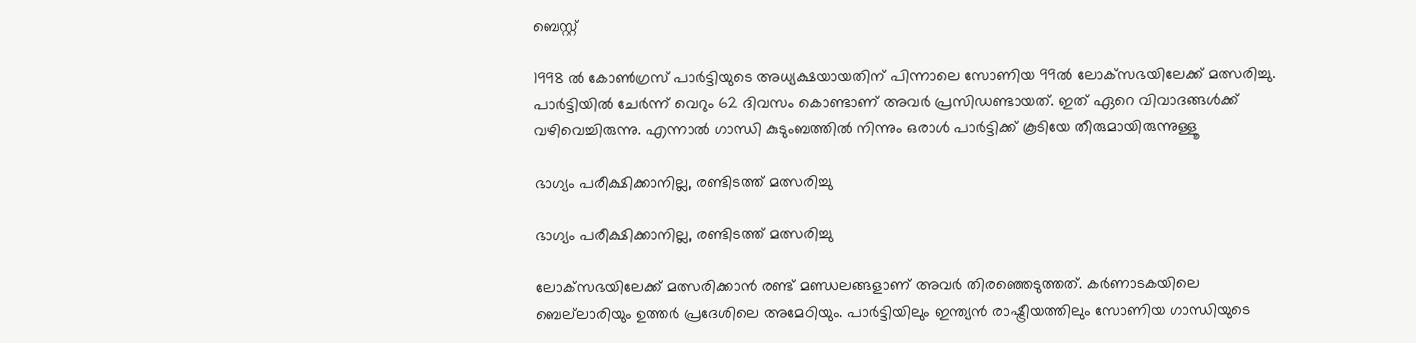ബെസ്റ്റ്

1998 ല്‍ കോണ്‍ഗ്രസ് പാര്‍ട്ടിയുടെ അധ്യക്ഷയായതിന് പിന്നാലെ സോണിയ 99ല്‍ ലോക്‌സഭയിലേക്ക് മത്സരിച്ചു. പാര്‍ട്ടിയില്‍ ചേര്‍ന്ന് വെറും 62 ദിവസം കൊണ്ടാണ് അവര്‍ പ്രസിഡണ്ടായത്. ഇത് ഏറെ വിവാദങ്ങള്‍ക്ക് വഴിവെച്ചിരുന്നു. എന്നാല്‍ ഗാന്ധി കുടുംബത്തില്‍ നിന്നും ഒരാള്‍ പാര്‍ട്ടിക്ക് കൂടിയേ തീരുമായിരുന്നുള്ളൂ

ഭാഗ്യം പരീക്ഷിക്കാനില്ല, രണ്ടിടത്ത് മത്സരിച്ചു

ഭാഗ്യം പരീക്ഷിക്കാനില്ല, രണ്ടിടത്ത് മത്സരിച്ചു

ലോക്‌സഭയിലേക്ക് മത്സരിക്കാന്‍ രണ്ട് മണ്ഡലങ്ങളാണ് അവര്‍ തിരഞ്ഞെടുത്തത്. കര്‍ണാടകയിലെ ബെല്‌ലാരിയും ഉത്തര്‍ പ്രദേശിലെ അമേഠിയും. പാര്‍ട്ടിയിലും ഇന്ത്യന്‍ രാഷ്ട്രീയത്തിലും സോണിയ ഗാന്ധിയുടെ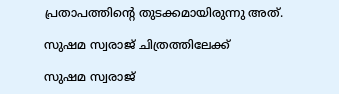പ്രതാപത്തിന്റെ തുടക്കമായിരുന്നു അത്.

സുഷമ സ്വരാജ് ചിത്രത്തിലേക്ക്

സുഷമ സ്വരാജ്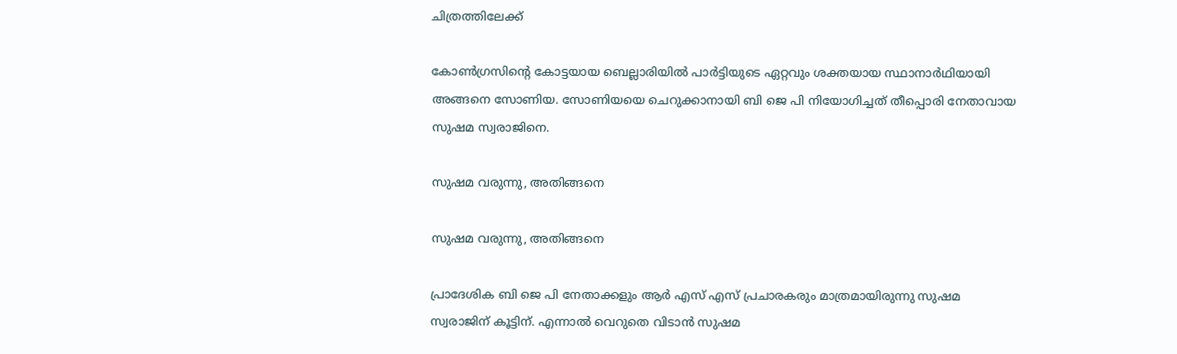ചിത്രത്തിലേക്ക്

കോണ്‍ഗ്രസിന്റെ കോട്ടയായ ബെല്ലാരിയില്‍ പാര്‍ട്ടിയുടെ ഏറ്റവും ശക്തയായ സ്ഥാനാര്‍ഥിയായി അങ്ങനെ സോണിയ. സോണിയയെ ചെറുക്കാനായി ബി ജെ പി നിയോഗിച്ചത് തീപ്പൊരി നേതാവായ സുഷമ സ്വരാജിനെ.

സുഷമ വരുന്നു, അതിങ്ങനെ

സുഷമ വരുന്നു, അതിങ്ങനെ

പ്രാദേശിക ബി ജെ പി നേതാക്കളും ആര്‍ എസ് എസ് പ്രചാരകരും മാത്രമായിരുന്നു സുഷമ സ്വരാജിന് കൂട്ടിന്. എന്നാല്‍ വെറുതെ വിടാന്‍ സുഷമ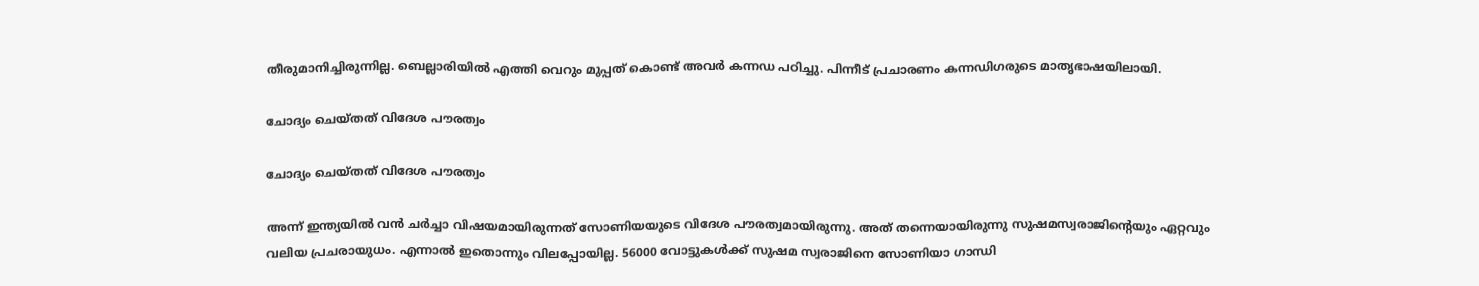തീരുമാനിച്ചിരുന്നില്ല. ബെല്ലാരിയില്‍ എത്തി വെറും മുപ്പത് കൊണ്ട് അവര്‍ കന്നഡ പഠിച്ചു. പിന്നീട് പ്രചാരണം കന്നഡിഗരുടെ മാതൃഭാഷയിലായി.

ചോദ്യം ചെയ്തത് വിദേശ പൗരത്വം

ചോദ്യം ചെയ്തത് വിദേശ പൗരത്വം

അന്ന് ഇന്ത്യയില്‍ വന്‍ ചര്‍ച്ചാ വിഷയമായിരുന്നത് സോണിയയുടെ വിദേശ പൗരത്വമായിരുന്നു. അത് തന്നെയായിരുന്നു സുഷമസ്വരാജിന്റെയും ഏറ്റവും വലിയ പ്രചരായുധം. എന്നാല്‍ ഇതൊന്നും വിലപ്പോയില്ല. 56000 വോട്ടുകള്‍ക്ക് സുഷമ സ്വരാജിനെ സോണിയാ ഗാന്ധി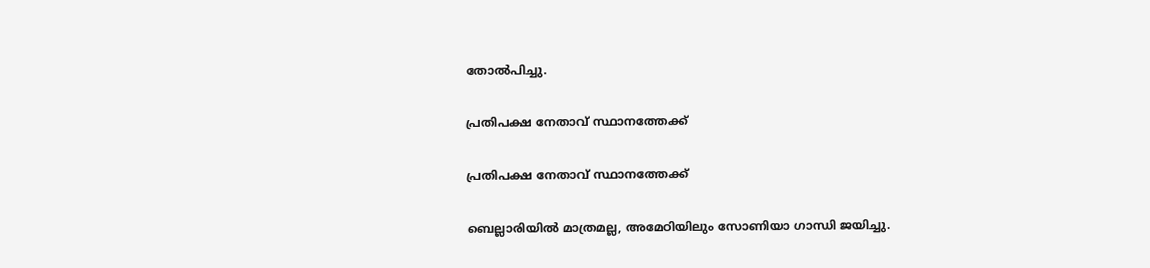തോല്‍പിച്ചു.

പ്രതിപക്ഷ നേതാവ് സ്ഥാനത്തേക്ക്

പ്രതിപക്ഷ നേതാവ് സ്ഥാനത്തേക്ക്

ബെല്ലാരിയില്‍ മാത്രമല്ല, അമേഠിയിലും സോണിയാ ഗാന്ധി ജയിച്ചു.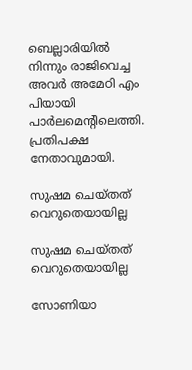ബെല്ലാരിയില്‍ നിന്നും രാജിവെച്ച അവര്‍ അമേഠി എം പിയായി പാര്‍ലമെന്റിലെത്തി. പ്രതിപക്ഷ നേതാവുമായി.

സുഷമ ചെയ്തത് വെറുതെയായില്ല

സുഷമ ചെയ്തത് വെറുതെയായില്ല

സോണിയാ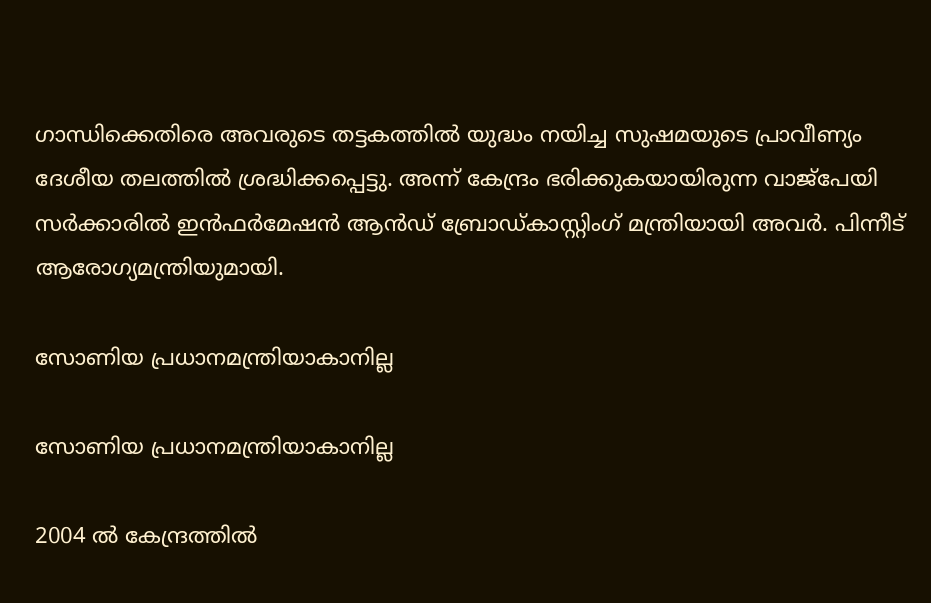ഗാന്ധിക്കെതിരെ അവരുടെ തട്ടകത്തില്‍ യുദ്ധം നയിച്ച സുഷമയുടെ പ്രാവീണ്യം ദേശീയ തലത്തില്‍ ശ്രദ്ധിക്കപ്പെട്ടു. അന്ന് കേന്ദ്രം ഭരിക്കുകയായിരുന്ന വാജ്‌പേയി സര്‍ക്കാരില്‍ ഇന്‍ഫര്‍മേഷന്‍ ആന്‍ഡ് ബ്രോഡ്കാസ്റ്റിംഗ് മന്ത്രിയായി അവര്‍. പിന്നീട് ആരോഗ്യമന്ത്രിയുമായി.

സോണിയ പ്രധാനമന്ത്രിയാകാനില്ല

സോണിയ പ്രധാനമന്ത്രിയാകാനില്ല

2004 ല്‍ കേന്ദ്രത്തില്‍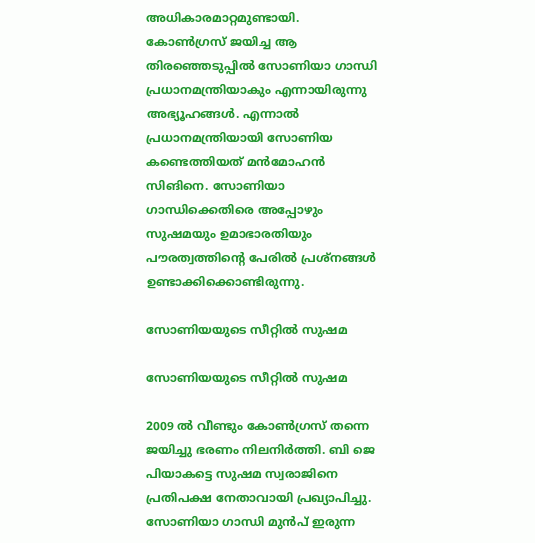അധികാരമാറ്റമുണ്ടായി. കോണ്‍ഗ്രസ് ജയിച്ച ആ തിരഞ്ഞെടുപ്പില്‍ സോണിയാ ഗാന്ധി പ്രധാനമന്ത്രിയാകും എന്നായിരുന്നു അഭ്യൂഹങ്ങള്‍. എന്നാല്‍ പ്രധാനമന്ത്രിയായി സോണിയ കണ്ടെത്തിയത് മന്‍മോഹന്‍ സിങിനെ. സോണിയാ ഗാന്ധിക്കെതിരെ അപ്പോഴും സുഷമയും ഉമാഭാരതിയും പൗരത്വത്തിന്റെ പേരില്‍ പ്രശ്‌നങ്ങള്‍ ഉണ്ടാക്കിക്കൊണ്ടിരുന്നു.

സോണിയയുടെ സീറ്റില്‍ സുഷമ

സോണിയയുടെ സീറ്റില്‍ സുഷമ

2009 ല്‍ വീണ്ടും കോണ്‍ഗ്രസ് തന്നെ ജയിച്ചു ഭരണം നിലനിര്‍ത്തി. ബി ജെ പിയാകട്ടെ സുഷമ സ്വരാജിനെ പ്രതിപക്ഷ നേതാവായി പ്രഖ്യാപിച്ചു. സോണിയാ ഗാന്ധി മുന്‍പ് ഇരുന്ന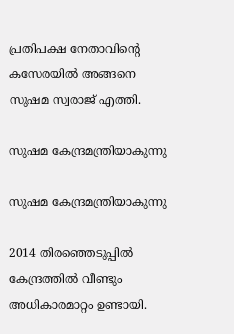പ്രതിപക്ഷ നേതാവിന്റെ കസേരയില്‍ അങ്ങനെ സുഷമ സ്വരാജ് എത്തി.

സുഷമ കേന്ദ്രമന്ത്രിയാകുന്നു

സുഷമ കേന്ദ്രമന്ത്രിയാകുന്നു

2014 തിരഞ്ഞെടുപ്പില്‍ കേന്ദ്രത്തില്‍ വീണ്ടും അധികാരമാറ്റം ഉണ്ടായി.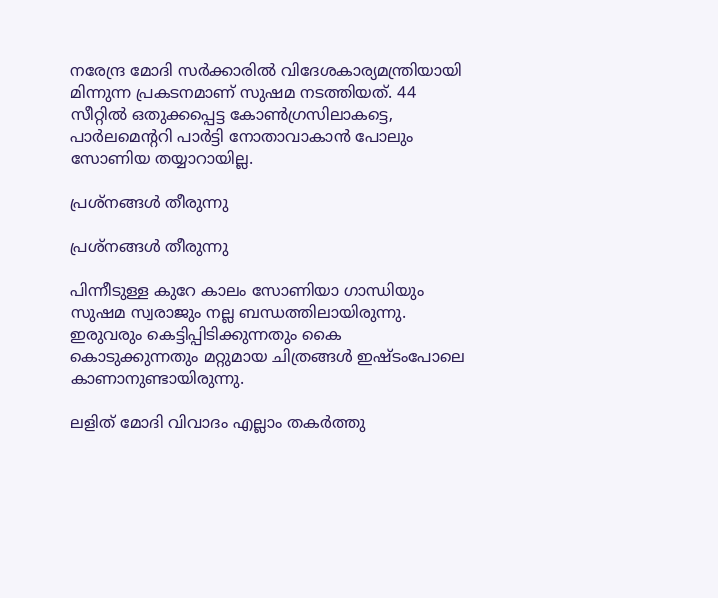നരേന്ദ്ര മോദി സര്‍ക്കാരില്‍ വിദേശകാര്യമന്ത്രിയായി മിന്നുന്ന പ്രകടനമാണ് സുഷമ നടത്തിയത്. 44 സീറ്റില്‍ ഒതുക്കപ്പെട്ട കോണ്‍ഗ്രസിലാകട്ടെ, പാര്‍ലമെന്ററി പാര്‍ട്ടി നോതാവാകാന്‍ പോലും സോണിയ തയ്യാറായില്ല.

പ്രശ്‌നങ്ങള്‍ തീരുന്നു

പ്രശ്‌നങ്ങള്‍ തീരുന്നു

പിന്നീടുള്ള കുറേ കാലം സോണിയാ ഗാന്ധിയും സുഷമ സ്വരാജും നല്ല ബന്ധത്തിലായിരുന്നു. ഇരുവരും കെട്ടിപ്പിടിക്കുന്നതും കൈ കൊടുക്കുന്നതും മറ്റുമായ ചിത്രങ്ങള്‍ ഇഷ്ടംപോലെ കാണാനുണ്ടായിരുന്നു.

ലളിത് മോദി വിവാദം എല്ലാം തകര്‍ത്തു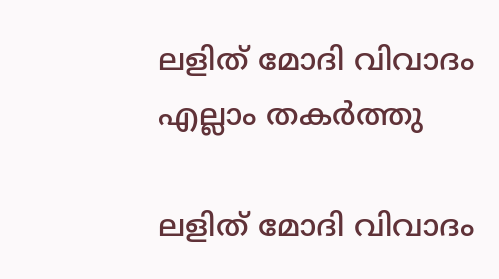ലളിത് മോദി വിവാദം എല്ലാം തകര്‍ത്തു

ലളിത് മോദി വിവാദം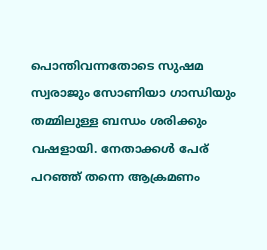പൊന്തിവന്നതോടെ സുഷമ സ്വരാജും സോണിയാ ഗാന്ധിയും തമ്മിലുള്ള ബന്ധം ശരിക്കും വഷളായി. നേതാക്കള്‍ പേര് പറഞ്ഞ് തന്നെ ആക്രമണം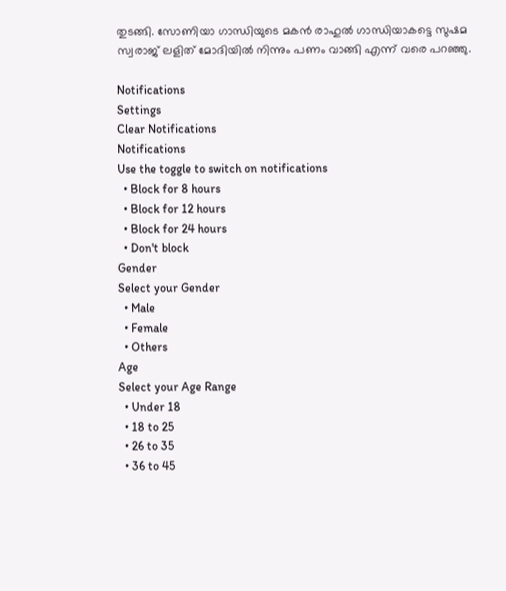തുടങ്ങി. സോണിയാ ഗാന്ധിയുടെ മകന്‍ രാഹുല്‍ ഗാന്ധിയാകട്ടെ സുഷമ സ്വരാജ് ലളിത് മോദിയില്‍ നിന്നും പണം വാങ്ങി എന്ന് വരെ പറഞ്ഞു.

Notifications
Settings
Clear Notifications
Notifications
Use the toggle to switch on notifications
  • Block for 8 hours
  • Block for 12 hours
  • Block for 24 hours
  • Don't block
Gender
Select your Gender
  • Male
  • Female
  • Others
Age
Select your Age Range
  • Under 18
  • 18 to 25
  • 26 to 35
  • 36 to 45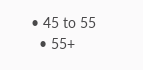• 45 to 55
  • 55+